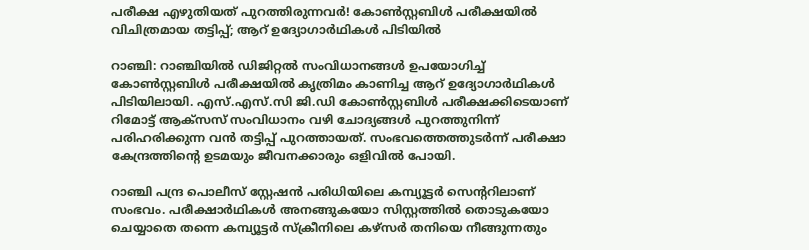പരീക്ഷ എഴുതിയത് പുറത്തിരുന്നവർ! കോൺസ്റ്റബിൾ പരീക്ഷയിൽ വിചിത്രമായ തട്ടിപ്പ്; ആറ് ഉദ്യോഗാർഥികൾ പിടിയിൽ

റാഞ്ചി: റാഞ്ചിയിൽ ഡിജിറ്റൽ സംവിധാനങ്ങൾ ഉപയോഗിച്ച് കോൺസ്റ്റബിൾ പരീക്ഷയിൽ കൃത്രിമം കാണിച്ച ആറ് ഉദ്യോഗാർഥികൾ പിടിയിലായി. എസ്.എസ്.സി ജി.ഡി കോൺസ്റ്റബിൾ പരീക്ഷക്കിടെയാണ് റിമോട്ട് ആക്സസ് സംവിധാനം വഴി ചോദ്യങ്ങൾ പുറത്തുനിന്ന് പരിഹരിക്കുന്ന വൻ തട്ടിപ്പ് പുറത്തായത്. സംഭവത്തെത്തുടർന്ന് പരീക്ഷാ കേന്ദ്രത്തിന്റെ ഉടമയും ജീവനക്കാരും ഒളിവിൽ പോയി.

റാഞ്ചി പന്ദ്ര പൊലീസ് സ്റ്റേഷൻ പരിധിയിലെ കമ്പ്യൂട്ടർ സെന്ററിലാണ് സംഭവം. പരീക്ഷാർഥികൾ അനങ്ങുകയോ സിസ്റ്റത്തിൽ തൊടുകയോ ചെയ്യാതെ തന്നെ കമ്പ്യൂട്ടർ സ്ക്രീനിലെ കഴ്സർ തനിയെ നീങ്ങുന്നതും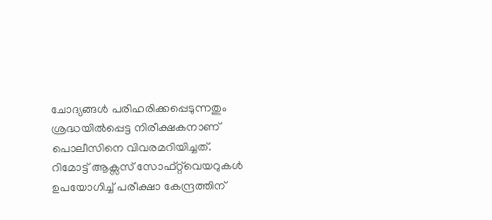ചോദ്യങ്ങൾ പരിഹരിക്കപ്പെടുന്നതും ശ്രദ്ധയിൽപ്പെട്ട നിരീക്ഷകനാണ് പൊലീസിനെ വിവരമറിയിച്ചത്. റിമോട്ട് ആക്സസ് സോഫ്റ്റ്‌വെയറുകൾ ഉപയോഗിച്ച് പരീക്ഷാ കേന്ദ്രത്തിന്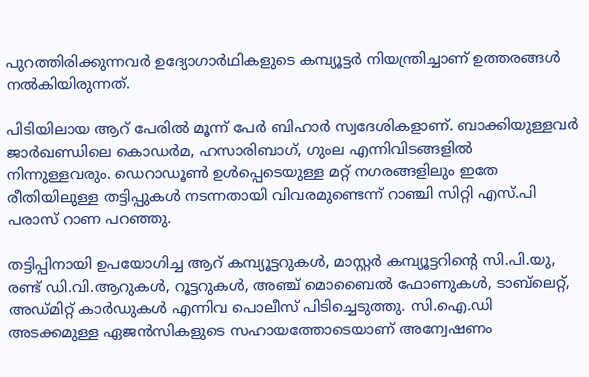പുറത്തിരിക്കുന്നവർ ഉദ്യോഗാർഥികളുടെ കമ്പ്യൂട്ടർ നിയന്ത്രിച്ചാണ് ഉത്തരങ്ങൾ നൽകിയിരുന്നത്.

പിടിയിലായ ആറ് പേരിൽ മൂന്ന് പേർ ബിഹാർ സ്വദേശികളാണ്. ബാക്കിയുള്ളവർ ജാർഖണ്ഡിലെ കൊഡർമ, ഹസാരിബാഗ്, ഗുംല എന്നിവിടങ്ങളിൽ നിന്നുള്ളവരും. ഡെറാഡൂൺ ഉൾപ്പെടെയുള്ള മറ്റ് നഗരങ്ങളിലും ഇതേ രീതിയിലുള്ള തട്ടിപ്പുകൾ നടന്നതായി വിവരമുണ്ടെന്ന് റാഞ്ചി സിറ്റി എസ്.പി പരാസ് റാണ പറഞ്ഞു.

തട്ടിപ്പിനായി ഉപയോഗിച്ച ആറ് കമ്പ്യൂട്ടറുകൾ, മാസ്റ്റർ കമ്പ്യൂട്ടറിന്റെ സി.പി.യു, രണ്ട് ഡി.വി.ആറുകൾ, റൂട്ടറുകൾ, അഞ്ച് മൊബൈൽ ഫോണുകൾ, ടാബ്‌ലെറ്റ്, അഡ്മിറ്റ് കാർഡുകൾ എന്നിവ പൊലീസ് പിടിച്ചെടുത്തു. സി.ഐ.ഡി അടക്കമുള്ള ഏജൻസികളുടെ സഹായത്തോടെയാണ് അന്വേഷണം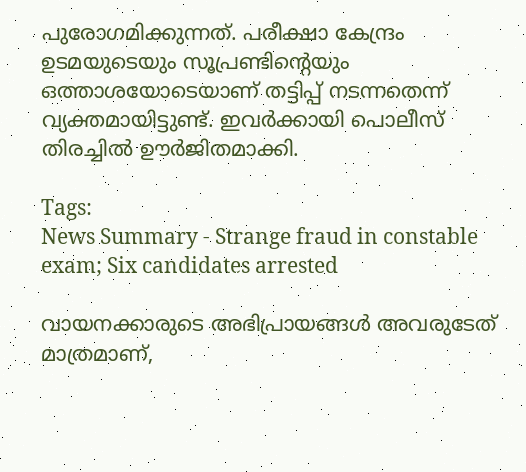പുരോഗമിക്കുന്നത്. പരീക്ഷാ കേന്ദ്രം ഉടമയുടെയും സൂപ്രണ്ടിന്റെയും ഒത്താശയോടെയാണ് തട്ടിപ്പ് നടന്നതെന്ന് വ്യക്തമായിട്ടുണ്ട്. ഇവർക്കായി പൊലീസ് തിരച്ചിൽ ഊർജിതമാക്കി.

Tags:
News Summary - Strange fraud in constable exam; Six candidates arrested

വായനക്കാരുടെ അഭിപ്രായങ്ങള്‍ അവരുടേത് മാത്രമാണ്,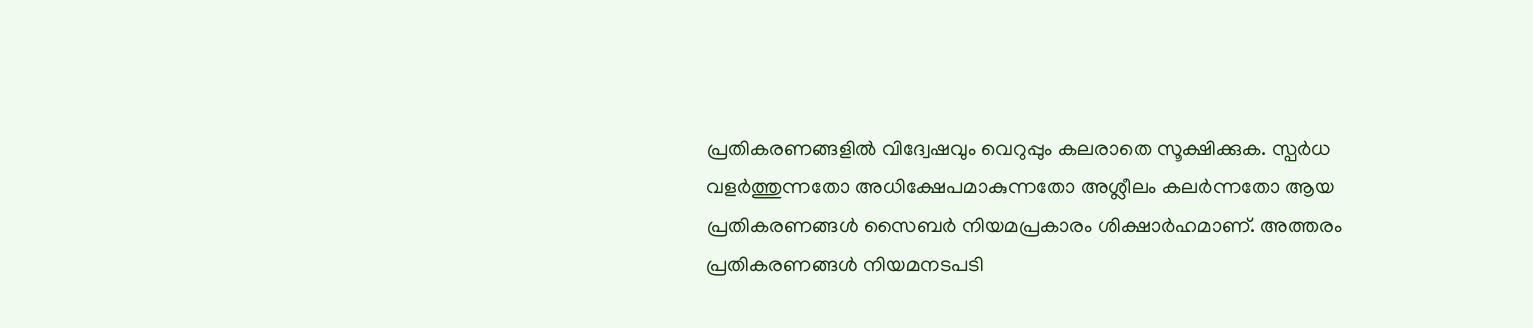പ്രതികരണങ്ങളിൽ വിദ്വേഷവും വെറുപ്പും കലരാതെ സൂക്ഷിക്കുക. സ്പർധ വളർത്തുന്നതോ അധിക്ഷേപമാകുന്നതോ അശ്ലീലം കലർന്നതോ ആയ പ്രതികരണങ്ങൾ സൈബർ നിയമപ്രകാരം ശിക്ഷാർഹമാണ്. അത്തരം പ്രതികരണങ്ങൾ നിയമനടപടി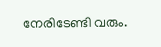നേരിടേണ്ടി വരും.